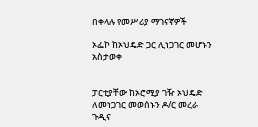በቀላሉ የመሥሪያ ማገናኛዎች

ኦፌኮ ከኦህዴድ ጋር ሊነጋገር መሆኑን አስታወቀ


ፓርቲያቸው ከኦሮሚያ ገዥ ኦህዴድ ለመነጋገር መወሰኑን ዶ/ር መረራ ጉዲና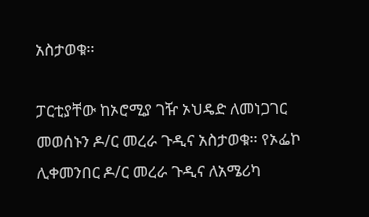አስታወቁ፡፡

ፓርቲያቸው ከኦሮሚያ ገዥ ኦህዴድ ለመነጋገር መወሰኑን ዶ/ር መረራ ጉዲና አስታወቁ፡፡ የኦፌኮ ሊቀመንበር ዶ/ር መረራ ጉዲና ለአሜሪካ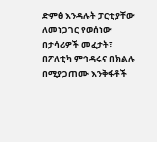ድምፅ እንዳሉት ፓርቲያቸው ለመነጋገር የወሰነው በታሳሪዎች መፈታት፣ በፖለቲካ ምኅዳሩና በክልሉ በሚያጋጠሙ እንቅፋቶች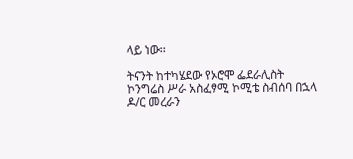ላይ ነው፡፡

ትናንት ከተካሄደው የኦሮሞ ፌደራሊስት ኮንግሬስ ሥራ አስፈፃሚ ኮሚቴ ስብሰባ በኋላ ዶ/ር መረራን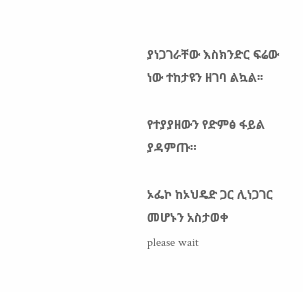ያነጋገራቸው እስክንድር ፍሬው ነው ተከታዩን ዘገባ ልኳል፡፡

የተያያዘውን የድምፅ ፋይል ያዳምጡ።

ኦፌኮ ከኦህዴድ ጋር ሊነጋገር መሆኑን አስታወቀ
please wait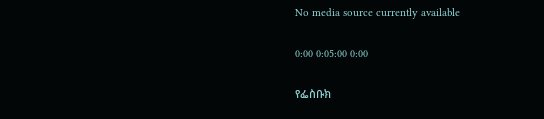No media source currently available

0:00 0:05:00 0:00

የፌስቡክ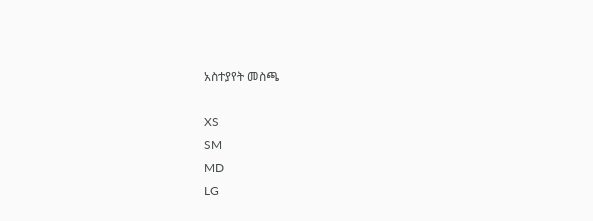አስተያየት መስጫ

XS
SM
MD
LG